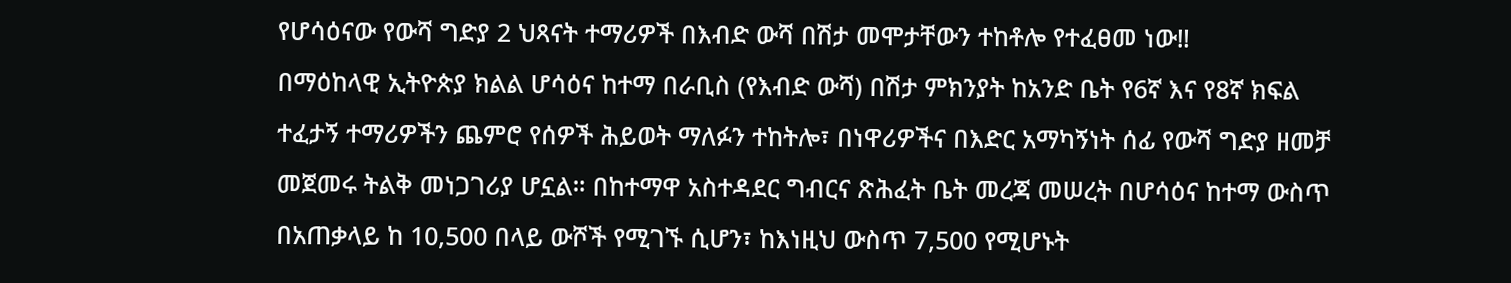የሆሳዕናው የውሻ ግድያ 2 ህጻናት ተማሪዎች በእብድ ውሻ በሽታ መሞታቸውን ተከቶሎ የተፈፀመ ነው‼
በማዕከላዊ ኢትዮጵያ ክልል ሆሳዕና ከተማ በራቢስ (የእብድ ውሻ) በሽታ ምክንያት ከአንድ ቤት የ6ኛ እና የ8ኛ ክፍል ተፈታኝ ተማሪዎችን ጨምሮ የሰዎች ሕይወት ማለፉን ተከትሎ፣ በነዋሪዎችና በእድር አማካኝነት ሰፊ የውሻ ግድያ ዘመቻ መጀመሩ ትልቅ መነጋገሪያ ሆኗል። በከተማዋ አስተዳደር ግብርና ጽሕፈት ቤት መረጃ መሠረት በሆሳዕና ከተማ ውስጥ በአጠቃላይ ከ 10,500 በላይ ውሾች የሚገኙ ሲሆን፣ ከእነዚህ ውስጥ 7,500 የሚሆኑት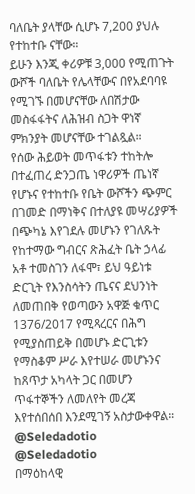ባለቤት ያላቸው ሲሆኑ 7,200 ያህሉ የተከተቡ ናቸው።
ይሁን እንጂ ቀሪዎቹ 3,000 የሚጠጉት ውሾች ባለቤት የሌላቸውና በየአደባባዩ የሚገኙ በመሆናቸው ለበሽታው መስፋፋትና ለሕዝብ ስጋት ዋነኛ ምክንያት መሆናቸው ተገልጿል።
የሰው ሕይወት መጥፋቱን ተከትሎ በተፈጠረ ድንጋጤ ነዋሪዎች ጤነኛ የሆኑና የተከተቡ የቤት ውሾችን ጭምር በገመድ በማነቅና በተለያዩ መሣሪያዎች በጭካኔ እየገደሉ መሆኑን የገለጹት የከተማው ግብርና ጽሕፈት ቤት ኃላፊ አቶ ተመስገን ለፋሞ፣ ይህ ዓይነቱ ድርጊት የእንስሳትን ጤናና ደህንነት ለመጠበቅ የወጣውን አዋጅ ቁጥር 1376/2017 የሚጻረርና በሕግ የሚያስጠይቅ በመሆኑ ድርጊቱን የማስቆም ሥራ እየተሠራ መሆኑንና ከጸጥታ አካላት ጋር በመሆን ጥፋተኞችን ለመለየት መረጃ እየተሰበሰበ እንደሚገኝ አስታውቀዋል።
@Seledadotio
@Seledadotio
በማዕከላዊ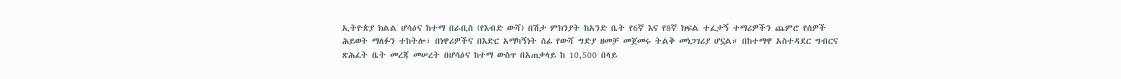ኢትዮጵያ ክልል ሆሳዕና ከተማ በራቢስ (የእብድ ውሻ) በሽታ ምክንያት ከአንድ ቤት የ6ኛ እና የ8ኛ ክፍል ተፈታኝ ተማሪዎችን ጨምሮ የሰዎች ሕይወት ማለፉን ተከትሎ፣ በነዋሪዎችና በእድር አማካኝነት ሰፊ የውሻ ግድያ ዘመቻ መጀመሩ ትልቅ መነጋገሪያ ሆኗል። በከተማዋ አስተዳደር ግብርና ጽሕፈት ቤት መረጃ መሠረት በሆሳዕና ከተማ ውስጥ በአጠቃላይ ከ 10,500 በላይ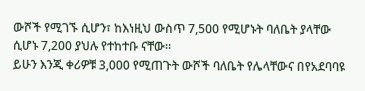ውሾች የሚገኙ ሲሆን፣ ከእነዚህ ውስጥ 7,500 የሚሆኑት ባለቤት ያላቸው ሲሆኑ 7,200 ያህሉ የተከተቡ ናቸው።
ይሁን እንጂ ቀሪዎቹ 3,000 የሚጠጉት ውሾች ባለቤት የሌላቸውና በየአደባባዩ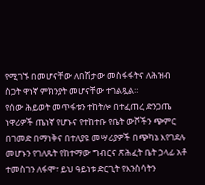የሚገኙ በመሆናቸው ለበሽታው መስፋፋትና ለሕዝብ ስጋት ዋነኛ ምክንያት መሆናቸው ተገልጿል።
የሰው ሕይወት መጥፋቱን ተከትሎ በተፈጠረ ድንጋጤ ነዋሪዎች ጤነኛ የሆኑና የተከተቡ የቤት ውሾችን ጭምር በገመድ በማነቅና በተለያዩ መሣሪያዎች በጭካኔ እየገደሉ መሆኑን የገለጹት የከተማው ግብርና ጽሕፈት ቤት ኃላፊ አቶ ተመስገን ለፋሞ፣ ይህ ዓይነቱ ድርጊት የእንስሳትን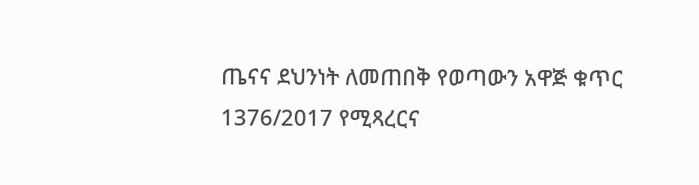ጤናና ደህንነት ለመጠበቅ የወጣውን አዋጅ ቁጥር 1376/2017 የሚጻረርና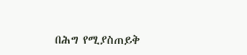በሕግ የሚያስጠይቅ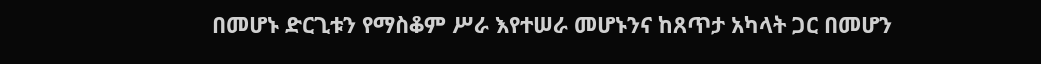በመሆኑ ድርጊቱን የማስቆም ሥራ እየተሠራ መሆኑንና ከጸጥታ አካላት ጋር በመሆን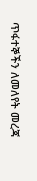ጥፋተኞችን ለመለየት መረጃ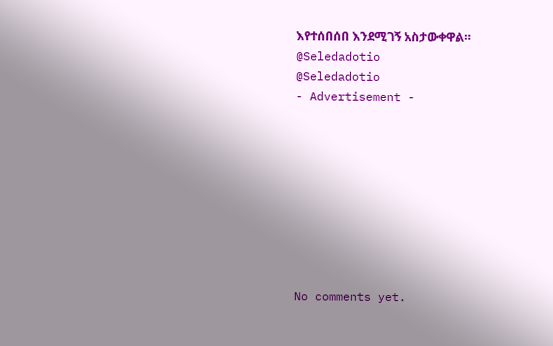እየተሰበሰበ እንደሚገኝ አስታውቀዋል።
@Seledadotio
@Seledadotio
- Advertisement -









No comments yet.